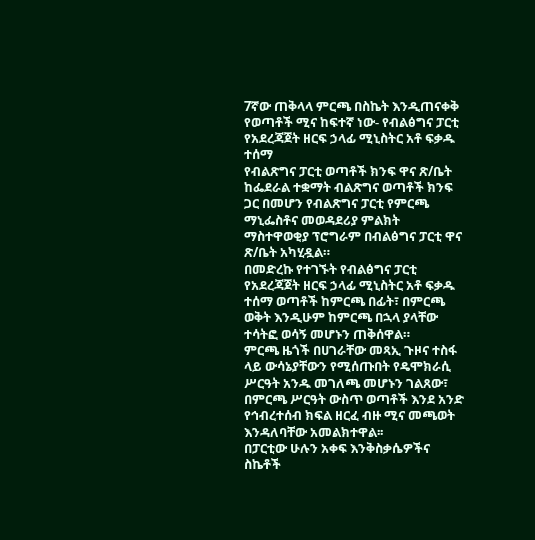7ኛው ጠቅላላ ምርጫ በስኬት እንዲጠናቀቅ የወጣቶች ሚና ከፍተኛ ነው- የብልፅግና ፓርቲ የአደረጃጀት ዘርፍ ኃላፊ ሚኒስትር አቶ ፍቃዱ ተሰማ
የብልጽግና ፓርቲ ወጣቶች ክንፍ ዋና ጽ/ቤት ከፌደራል ተቋማት ብልጽግና ወጣቶች ክንፍ ጋር በመሆን የብልጽግና ፓርቲ የምርጫ ማኒፌስቶና መወዳደሪያ ምልክት ማስተዋወቂያ ፕሮግራም በብልፅግና ፓርቲ ዋና ጽ/ቤት አካሂዷል።
በመድረኩ የተገኙት የብልፅግና ፓርቲ የአደረጃጀት ዘርፍ ኃላፊ ሚኒስትር አቶ ፍቃዱ ተሰማ ወጣቶች ከምርጫ በፊት፣ በምርጫ ወቅት እንዲሁም ከምርጫ በኋላ ያላቸው ተሳትፎ ወሳኝ መሆኑን ጠቅሰዋል።
ምርጫ ዜጎች በሀገራቸው መጻኢ ጉዞና ተስፋ ላይ ውሳኔያቸውን የሚሰጡበት የዴሞክራሲ ሥርዓት አንዱ መገለጫ መሆኑን ገልጸው፣ በምርጫ ሥርዓት ውስጥ ወጣቶች እንደ አንድ የኅብረተሰብ ክፍል ዘርፈ ብዙ ሚና መጫወት እንዳለባቸው አመልክተዋል፡፡
በፓርቲው ሁሉን አቀፍ እንቅስቃሴዎችና ስኬቶች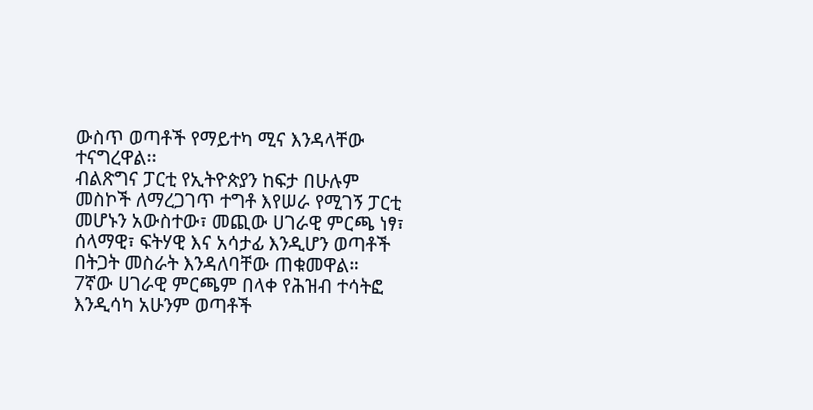ውስጥ ወጣቶች የማይተካ ሚና እንዳላቸው ተናግረዋል፡፡
ብልጽግና ፓርቲ የኢትዮጵያን ከፍታ በሁሉም መስኮች ለማረጋገጥ ተግቶ እየሠራ የሚገኝ ፓርቲ መሆኑን አውስተው፣ መጪው ሀገራዊ ምርጫ ነፃ፣ ሰላማዊ፣ ፍትሃዊ እና አሳታፊ እንዲሆን ወጣቶች በትጋት መስራት እንዳለባቸው ጠቁመዋል።
7ኛው ሀገራዊ ምርጫም በላቀ የሕዝብ ተሳትፎ እንዲሳካ አሁንም ወጣቶች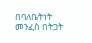በባለቤትነት መንፈስ በትጋት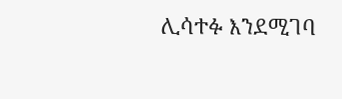ሊሳተፉ እንደሚገባ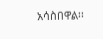አሳስበዋል፡፡